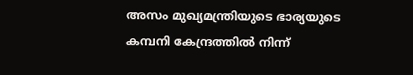അസം മുഖ്യമന്ത്രിയുടെ ഭാര്യയുടെ കമ്പനി കേന്ദ്രത്തിൽ നിന്ന്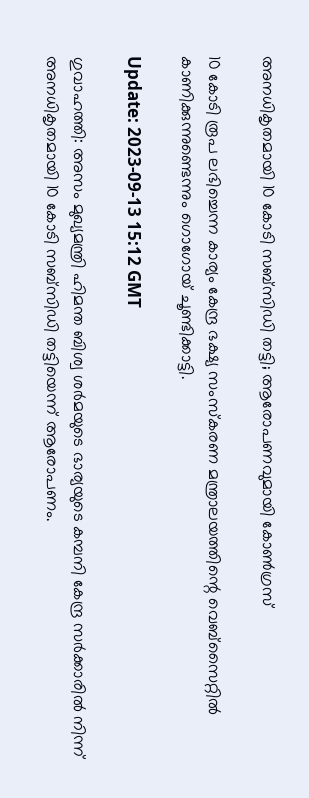അനധികൃതമായി 10 കോടി സബ്സിഡി തട്ടി; ആരോപണവുമായി കോൺഗ്രസ്

10 കോടി രൂപ ലഭിച്ചെന്ന കാര്യം കേന്ദ്ര ഭക്ഷ്യ സംസ്‌കരണ മന്ത്രാലയത്തിന്റെ വെബ്‌സൈറ്റിൽ കാണിക്കുന്നുണ്ടെന്നും ഗൊഗോയ് ചൂണ്ടിക്കാട്ടി.

Update: 2023-09-13 15:12 GMT

ഗുവാഹത്തി: അസം മുഖ്യമന്ത്രി ഹിമന്ത ബിശ്വ ശർമയുടെ ഭാര്യയുടെ കമ്പനി കേന്ദ്ര സർക്കാരിൽ നിന്ന് അനധികൃതമായി 10 കോടി സബ്സിഡി തട്ടിയെന്ന് ആരോപണം.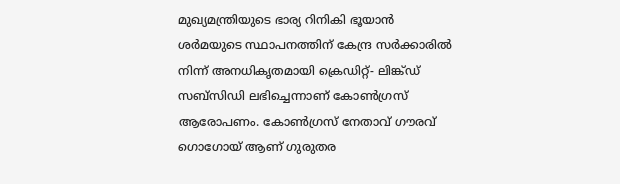മുഖ്യമന്ത്രിയുടെ ഭാര്യ റിനികി ഭൂയാൻ ശർമയുടെ സ്ഥാപനത്തിന് കേന്ദ്ര സർക്കാരിൽ നിന്ന് അനധികൃതമായി ക്രെഡിറ്റ്- ലിങ്ക്ഡ് സബ്‌സിഡി ലഭിച്ചെന്നാണ് കോൺഗ്രസ് ആരോപണം. കോൺഗ്രസ് നേതാവ് ഗൗരവ് ഗൊഗോയ് ആണ് ഗുരുതര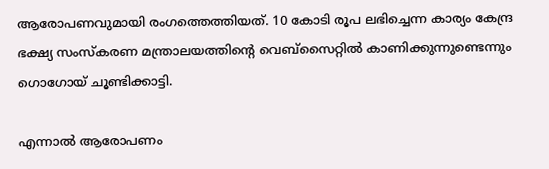ആരോപണവുമായി രംഗത്തെത്തിയത്. 10 കോടി രൂപ ലഭിച്ചെന്ന കാര്യം കേന്ദ്ര ഭക്ഷ്യ സംസ്‌കരണ മന്ത്രാലയത്തിന്റെ വെബ്‌സൈറ്റിൽ കാണിക്കുന്നുണ്ടെന്നും ഗൊഗോയ് ചൂണ്ടിക്കാട്ടി.

എന്നാൽ ആരോപണം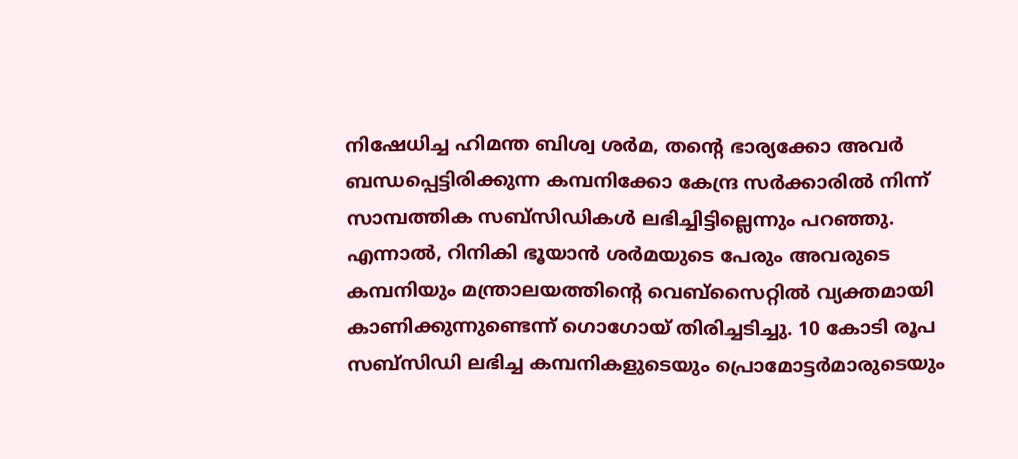നിഷേധിച്ച ഹിമന്ത ബിശ്വ ശർമ, തന്റെ ഭാര്യക്കോ അവർ ബന്ധപ്പെട്ടിരിക്കുന്ന കമ്പനിക്കോ കേന്ദ്ര സർക്കാരിൽ നിന്ന് സാമ്പത്തിക സബ്‌സിഡികൾ ലഭിച്ചിട്ടില്ലെന്നും പറഞ്ഞു. എന്നാൽ, റിനികി ഭൂയാൻ ശർമയുടെ പേരും അവരുടെ കമ്പനിയും മന്ത്രാലയത്തിന്റെ വെബ്‌സൈറ്റിൽ വ്യക്തമായി കാണിക്കുന്നുണ്ടെന്ന് ഗൊഗോയ് തിരിച്ചടിച്ചു. 10 കോടി രൂപ സബ്‌സിഡി ലഭിച്ച കമ്പനികളുടെയും പ്രൊമോട്ടർമാരുടെയും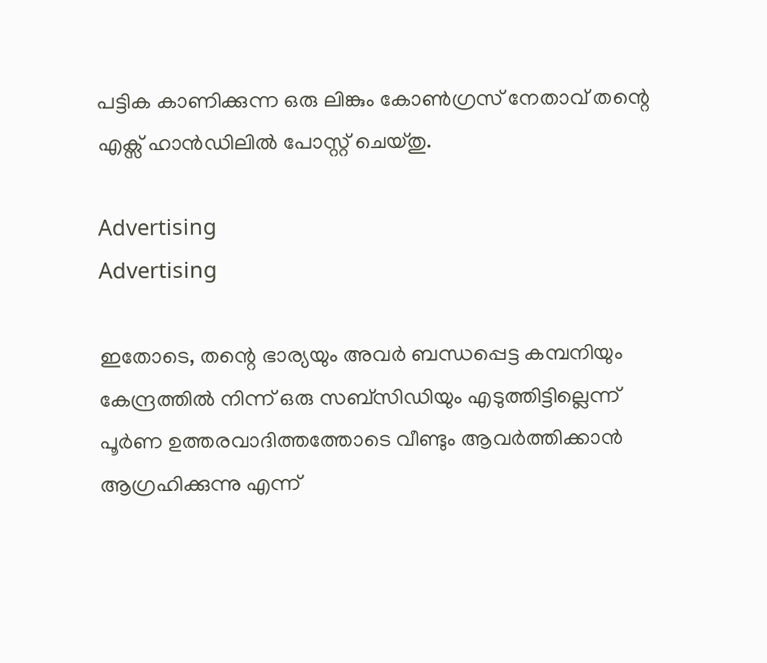പട്ടിക കാണിക്കുന്ന ഒരു ലിങ്കും കോൺഗ്രസ് നേതാവ് തന്റെ എക്സ് ഹാൻഡിലിൽ പോസ്റ്റ് ചെയ്തു.

Advertising
Advertising

ഇതോടെ, തന്റെ ഭാര്യയും അവർ ബന്ധപ്പെട്ട കമ്പനിയും കേന്ദ്രത്തിൽ നിന്ന് ഒരു സബ്‌സിഡിയും എടുത്തിട്ടില്ലെന്ന് പൂർണ ഉത്തരവാദിത്തത്തോടെ വീണ്ടും ആവർത്തിക്കാൻ ആഗ്രഹിക്കുന്നു എന്ന്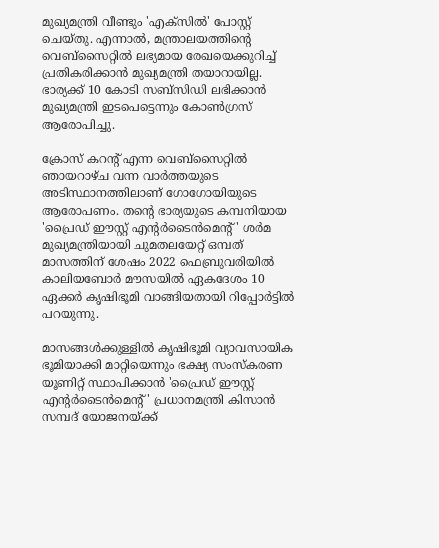മുഖ്യമന്ത്രി വീണ്ടും 'എക്‌സിൽ' പോസ്റ്റ് ചെയ്തു. എന്നാൽ, മന്ത്രാലയത്തിന്റെ വെബ്‌സൈറ്റിൽ ലഭ്യമായ രേഖയെക്കുറിച്ച് പ്രതികരിക്കാൻ മുഖ്യമന്ത്രി തയാറായില്ല. ഭാര്യക്ക് 10 കോടി സബ്സിഡി ലഭിക്കാൻ മുഖ്യമന്ത്രി ഇടപെട്ടെന്നും കോൺഗ്രസ് ആരോപിച്ചു.

ക്രോസ് കറന്റ് എന്ന വെബ്‌സൈറ്റിൽ ഞായറാഴ്ച വന്ന വാർത്തയുടെ അടിസ്ഥാനത്തിലാണ് ഗോഗോയിയുടെ ആരോപണം. തന്റെ ഭാര്യയുടെ കമ്പനിയായ 'പ്രൈഡ് ഈസ്റ്റ് എന്റർടൈൻമെന്റ്' ശർമ മുഖ്യമന്ത്രിയായി ചുമതലയേറ്റ് ഒമ്പത് മാസത്തിന് ശേഷം 2022 ഫെബ്രുവരിയിൽ കാലിയബോർ മൗസയിൽ ഏകദേശം 10 ഏക്കർ കൃഷിഭൂമി വാങ്ങിയതായി റിപ്പോർട്ടിൽ പറയുന്നു.

മാസങ്ങൾക്കുള്ളിൽ കൃഷിഭൂമി വ്യാവസായിക ഭൂമിയാക്കി മാറ്റിയെന്നും ഭക്ഷ്യ സംസ്കരണ യൂണിറ്റ് സ്ഥാപിക്കാൻ 'പ്രൈഡ് ഈസ്റ്റ് എന്റർടൈൻമെന്റ്' പ്രധാനമന്ത്രി കിസാൻ സമ്പദ് യോജനയ്ക്ക്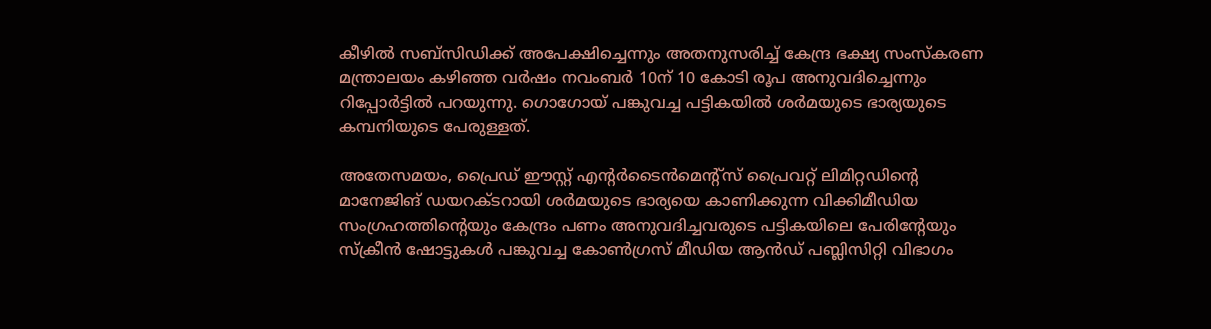കീഴിൽ സബ്‌സിഡിക്ക് അപേക്ഷിച്ചെന്നും അതനുസരിച്ച് കേന്ദ്ര ഭക്ഷ്യ സംസ്‌കരണ മന്ത്രാലയം കഴിഞ്ഞ വർഷം നവംബർ 10ന് 10 കോടി രൂപ അനുവദിച്ചെന്നും റിപ്പോർട്ടിൽ പറയുന്നു. ഗൊഗോയ് പങ്കുവച്ച പട്ടികയിൽ ശർമയുടെ ഭാര്യയുടെ കമ്പനിയുടെ പേരുള്ളത്.

അതേസമയം, പ്രൈഡ് ഈസ്റ്റ് എന്റർടൈൻമെന്റ്‌സ് പ്രൈവറ്റ് ലിമിറ്റഡിന്റെ മാനേജിങ് ഡയറക്‌ടറായി ശർമയുടെ ഭാര്യയെ കാണിക്കുന്ന വിക്കിമീഡിയ സംഗ്രഹത്തിന്റെയും കേന്ദ്രം പണം അനുവദിച്ചവരുടെ പട്ടികയിലെ പേരിന്റേയും സ്‌ക്രീൻ ഷോട്ടുകൾ പങ്കുവച്ച കോൺഗ്രസ് മീഡിയ ആൻഡ് പബ്ലിസിറ്റി വിഭാഗം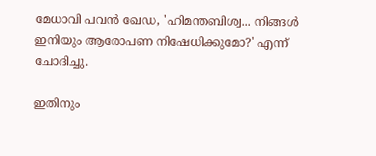മേധാവി പവൻ ഖേഡ, 'ഹിമന്തബിശ്വ... നിങ്ങൾ ഇനിയും ആരോപണ നിഷേധിക്കുമോ?' എന്ന് ചോദിച്ചു.

ഇതിനും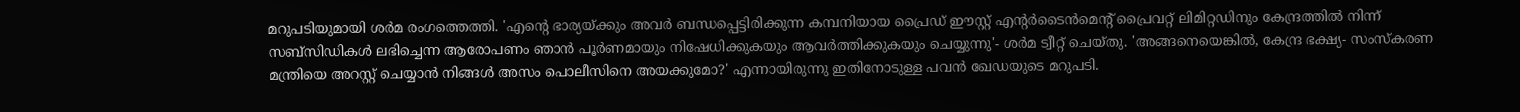മറുപടിയുമായി ശർമ രംഗത്തെത്തി. 'എന്റെ ഭാര്യയ്ക്കും അവർ ബന്ധപ്പെട്ടിരിക്കുന്ന കമ്പനിയായ പ്രൈഡ് ഈസ്റ്റ് എന്റർടൈൻമെന്റ് പ്രൈവറ്റ് ലിമിറ്റഡിനും കേന്ദ്രത്തിൽ നിന്ന് സബ്‌സിഡികൾ ലഭിച്ചെന്ന ആരോപണം ഞാൻ പൂർണമായും നിഷേധിക്കുകയും ആവർത്തിക്കുകയും ചെയ്യുന്നു'- ശർമ ട്വീറ്റ് ചെയ്തു. 'അങ്ങനെയെങ്കിൽ, കേന്ദ്ര ഭക്ഷ്യ- സംസ്കരണ മന്ത്രിയെ അറസ്റ്റ് ചെയ്യാൻ നിങ്ങൾ അസം പൊലീസിനെ അയക്കുമോ?' എന്നായിരുന്നു ഇതിനോടുള്ള പവൻ ഖേഡയുടെ മറുപടി.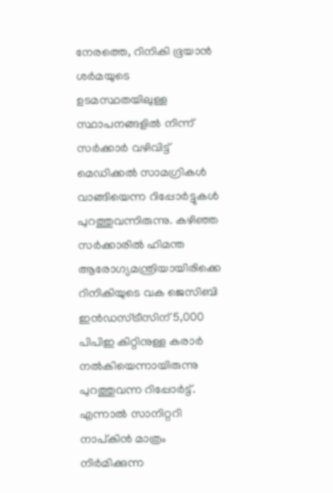നേരത്തെ, റിനികി ഭൂയാൻ ശർമയുടെ ഉടമസ്ഥതയിലുള്ള സ്ഥാപനങ്ങളിൽ നിന്ന്‌ സർക്കാർ വഴിവിട്ട്‌ മെഡിക്കൽ സാമഗ്രികൾ വാങ്ങിയെന്ന റിപ്പോർട്ടുകൾ പുറത്തുവന്നിരുന്നു. കഴിഞ്ഞ സർക്കാരിൽ ഹിമന്ത ആരോഗ്യമന്ത്രിയായിരിക്കെ റിനികിയുടെ വക ജെസിബി ഇൻഡസ്‌ട്രീസിന്‌ 5,000 പിപിഇ കിറ്റിനുള്ള കരാർ നൽകിയെന്നായിരുന്നു പുറത്തുവന്ന റിപ്പോർട്ട്. എന്നാൽ സാനിറ്ററി നാപ്‌കിൻ മാത്രം നിർമിക്കുന്ന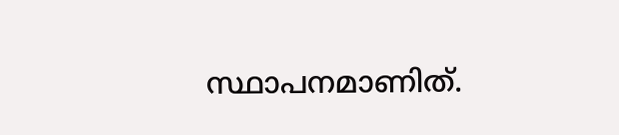സ്ഥാപനമാണിത്‌.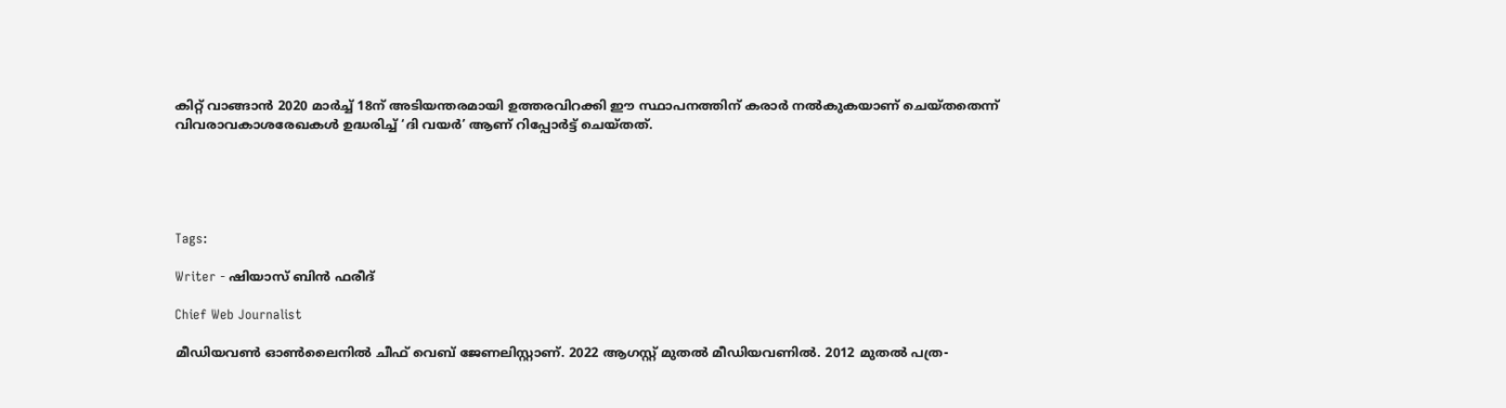കിറ്റ്‌ വാങ്ങാൻ 2020 മാർച്ച്‌ 18ന്‌ അടിയന്തരമായി ഉത്തരവിറക്കി ഈ സ്ഥാപനത്തിന്‌ കരാർ നൽകുകയാണ്‌ ചെയ്‌തതെന്ന്‌ വിവരാവകാശരേഖകൾ ഉദ്ധരിച്ച്‌ ‘ദി വയർ’ ആണ് റിപ്പോർട്ട്‌ ചെയ്‌തത്.





Tags:

Writer - ഷിയാസ് ബിന്‍ ഫരീദ്

Chief Web Journalist

മീഡിയവണ്‍ ഓണ്‍ലൈനില്‍ ചീഫ് വെബ് ജേണലിസ്റ്റാണ്. 2022 ആഗസ്റ്റ് മുതല്‍ മീഡിയവണില്‍. 2012 മുതല്‍ പത്ര-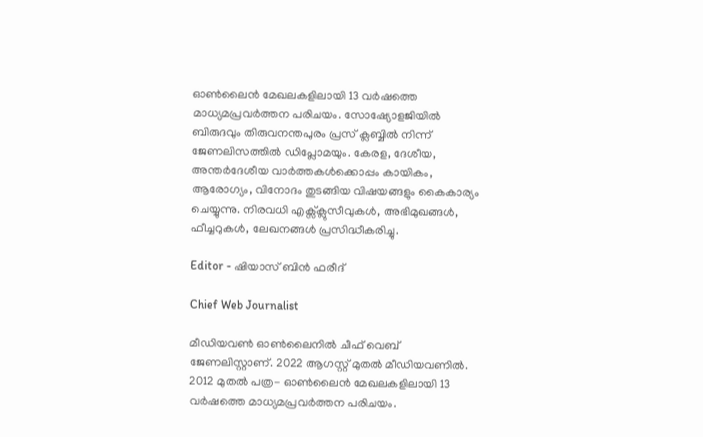ഓണ്‍ലൈന്‍ മേഖലകളിലായി 13 വര്‍ഷത്തെ മാധ്യമപ്രവര്‍ത്തന പരിചയം. സോഷ്യോളജിയില്‍ ബിരുദവും തിരുവനന്തപുരം പ്രസ് ക്ലബ്ബില്‍ നിന്ന് ജേണലിസത്തില്‍ ഡിപ്ലോമയും. കേരള, ദേശീയ, അന്തര്‍ദേശീയ വാര്‍ത്തകള്‍ക്കൊപ്പം കായികം, ആരോഗ്യം, വിനോദം തുടങ്ങിയ വിഷയങ്ങളും കൈകാര്യം ചെയ്യുന്നു. നിരവധി എക്സ്ക്ലുസീവുകള്‍, അഭിമുഖങ്ങള്‍, ഫീച്ചറുകള്‍, ലേഖനങ്ങള്‍ പ്രസിദ്ധീകരിച്ചു.

Editor - ഷിയാസ് ബിന്‍ ഫരീദ്

Chief Web Journalist

മീഡിയവണ്‍ ഓണ്‍ലൈനില്‍ ചീഫ് വെബ് ജേണലിസ്റ്റാണ്. 2022 ആഗസ്റ്റ് മുതല്‍ മീഡിയവണില്‍. 2012 മുതല്‍ പത്ര- ഓണ്‍ലൈന്‍ മേഖലകളിലായി 13 വര്‍ഷത്തെ മാധ്യമപ്രവര്‍ത്തന പരിചയം.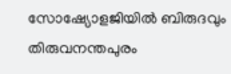സോഷ്യോളജിയില്‍ ബിരുദവും തിരുവനന്തപുരം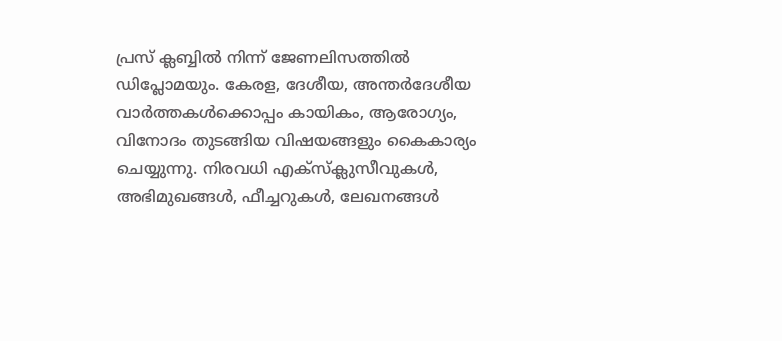പ്രസ് ക്ലബ്ബില്‍ നിന്ന് ജേണലിസത്തില്‍ ഡിപ്ലോമയും. കേരള, ദേശീയ, അന്തര്‍ദേശീയ വാര്‍ത്തകള്‍ക്കൊപ്പം കായികം, ആരോഗ്യം, വിനോദം തുടങ്ങിയ വിഷയങ്ങളും കൈകാര്യം ചെയ്യുന്നു. നിരവധി എക്സ്ക്ലുസീവുകള്‍, അഭിമുഖങ്ങള്‍, ഫീച്ചറുകള്‍, ലേഖനങ്ങള്‍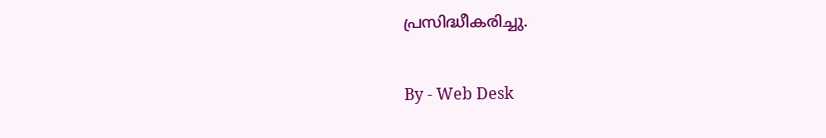പ്രസിദ്ധീകരിച്ചു.

By - Web Desk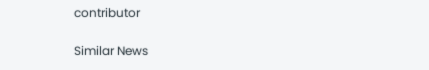contributor

Similar News